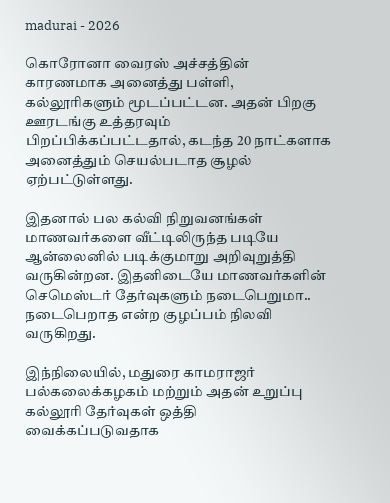madurai - 2026

கொரோனா வைரஸ் அச்சத்தின் காரணமாக அனைத்து பள்ளி, கல்லூரிகளும் மூடப்பட்டன. அதன் பிறகு ஊரடங்கு உத்தரவும் பிறப்பிக்கப்பட்டதால், கடந்த 20 நாட்களாக அனைத்தும் செயல்படாத சூழல் ஏற்பட்டுள்ளது.

இதனால் பல கல்வி நிறுவனங்கள் மாணவர்களை வீட்டிலிருந்த படியே ஆன்லைனில் படிக்குமாறு அறிவுறுத்தி வருகின்றன. இதனிடையே மாணவர்களின் செமெஸ்டர் தேர்வுகளும் நடைபெறுமா.. நடைபெறாத என்ற குழப்பம் நிலவி வருகிறது.

இந்நிலையில், மதுரை காமராஜர் பல்கலைக்கழகம் மற்றும் அதன் உறுப்பு கல்லூரி தேர்வுகள் ஒத்தி வைக்கப்படுவதாக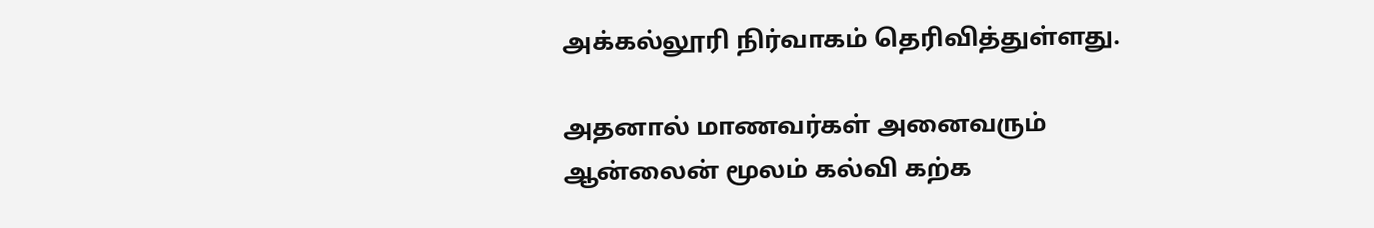அக்கல்லூரி நிர்வாகம் தெரிவித்துள்ளது.

அதனால் மாணவர்கள் அனைவரும் ஆன்லைன் மூலம் கல்வி கற்க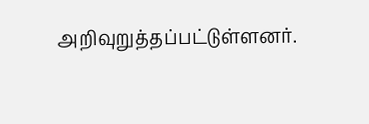அறிவுறுத்தப்பட்டுள்ளனர்.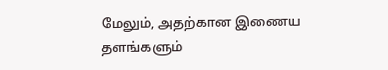மேலும், அதற்கான இணைய தளங்களும்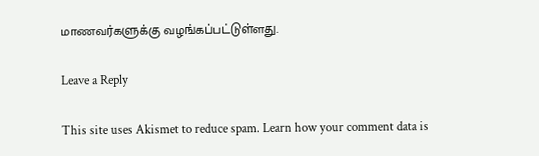மாணவர்களுக்கு வழங்கப்பட்டுள்ளது.

Leave a Reply

This site uses Akismet to reduce spam. Learn how your comment data is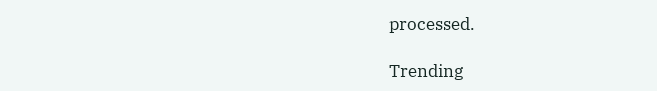processed.

Trending